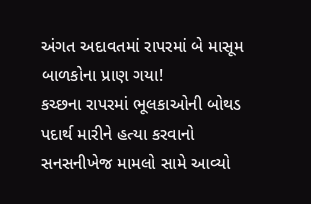અંગત અદાવતમાં રાપરમાં બે માસૂમ બાળકોના પ્રાણ ગયા!
કચ્છના રાપરમાં ભૂલકાઓની બોથડ પદાર્થ મારીને હત્યા કરવાનો સનસનીખેજ મામલો સામે આવ્યો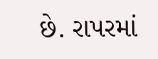છે. રાપરમાં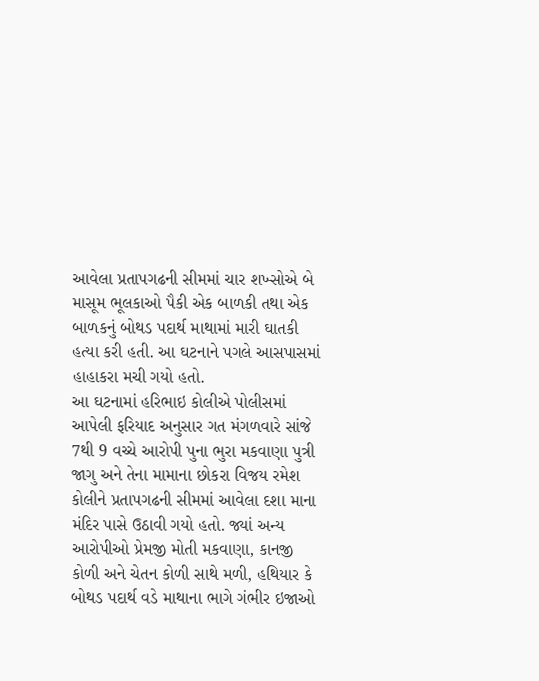આવેલા પ્રતાપગઢની સીમમાં ચાર શખ્સોએ બે માસૂમ ભૂલકાઓ પૈકી એક બાળકી તથા એક બાળકનું બોથડ પદાર્થ માથામાં મારી ઘાતકી હત્યા કરી હતી. આ ઘટનાને પગલે આસપાસમાં હાહાકરા મચી ગયો હતો.
આ ઘટનામાં હરિભાઇ કોલીએ પોલીસમાં આપેલી ફરિયાદ અનુસાર ગત મંગળવારે સાંજે 7થી 9 વચ્ચે આરોપી પુના ભુરા મકવાણા પુત્રી જાગુ અને તેના મામાના છોકરા વિજય રમેશ કોલીને પ્રતાપગઢની સીમમાં આવેલા દશા માના મંદિર પાસે ઉઠાવી ગયો હતો. જ્યાં અન્ય આરોપીઓ પ્રેમજી મોતી મકવાણા, કાનજી કોળી અને ચેતન કોળી સાથે મળી, હથિયાર કે બોથડ પદાર્થ વડે માથાના ભાગે ગંભીર ઇજાઓ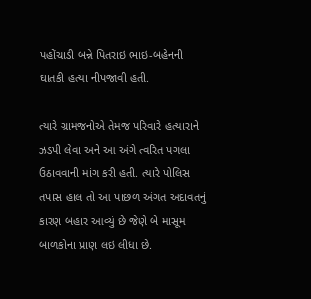પહોંચાડી બન્ને પિતરાઇ ભાઇ-બહેનની ઘાતકી હત્યા નીપજાવી હતી.

ત્યારે ગ્રામજનોએ તેમજ પરિવારે હત્યારાને ઝડપી લેવા અને આ અંગે ત્વરિત પગલા ઉઠાવવાની માંગ કરી હતી. ત્યારે પોલિસ તપાસ હાલ તો આ પાછળ અંગત અદાવતનું કારણ બહાર આવ્યું છે જેણે બે માસૂમ બાળકોના પ્રાણ લઇ લીધા છે.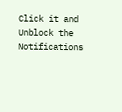Click it and Unblock the Notifications